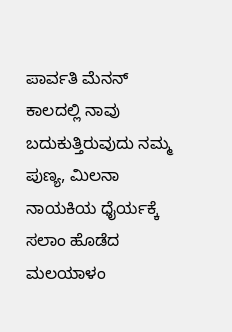ಪಾರ್ವತಿ ಮೆನನ್ ಕಾಲದಲ್ಲಿ ನಾವು ಬದುಕುತ್ತಿರುವುದು ನಮ್ಮ ಪುಣ್ಯ, ಮಿಲನಾ ನಾಯಕಿಯ ಧೈರ್ಯಕ್ಕೆ ಸಲಾಂ ಹೊಡೆದ ಮಲಯಾಳಂ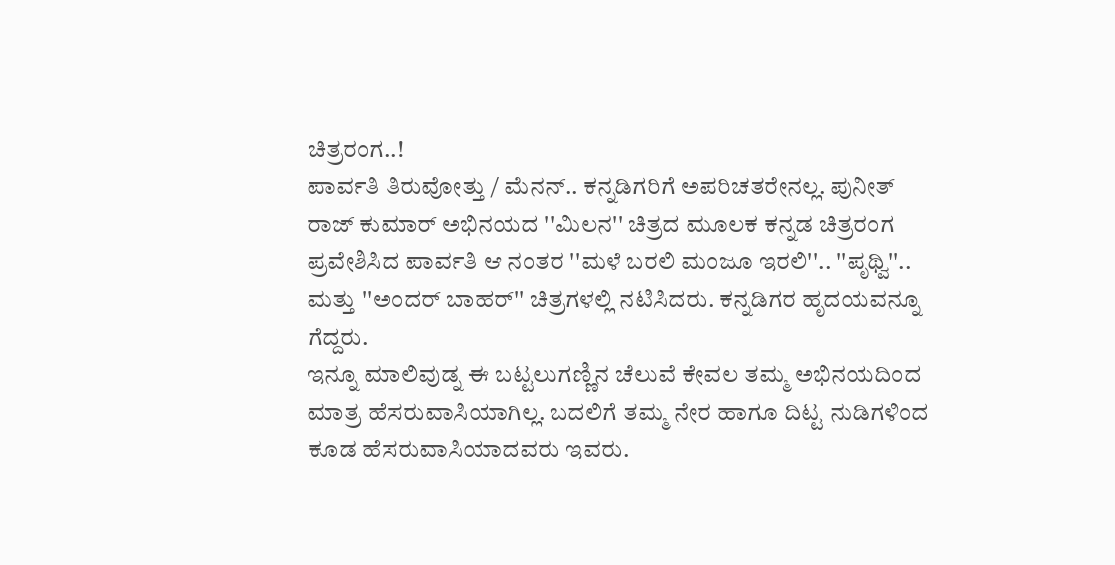ಚಿತ್ರರಂಗ..!
ಪಾರ್ವತಿ ತಿರುವೋತ್ತು / ಮೆನನ್.. ಕನ್ನಡಿಗರಿಗೆ ಅಪರಿಚತರೇನಲ್ಲ. ಪುನೀತ್ ರಾಜ್ ಕುಮಾರ್ ಅಭಿನಯದ ''ಮಿಲನ'' ಚಿತ್ರದ ಮೂಲಕ ಕನ್ನಡ ಚಿತ್ರರಂಗ ಪ್ರವೇಶಿಸಿದ ಪಾರ್ವತಿ ಆ ನಂತರ ''ಮಳೆ ಬರಲಿ ಮಂಜೂ ಇರಲಿ''.. ''ಪೃಥ್ವಿ''.. ಮತ್ತು ''ಅಂದರ್ ಬಾಹರ್'' ಚಿತ್ರಗಳಲ್ಲಿ ನಟಿಸಿದರು. ಕನ್ನಡಿಗರ ಹೃದಯವನ್ನೂ ಗೆದ್ದರು.
ಇನ್ನೂ ಮಾಲಿವುಡ್ನ ಈ ಬಟ್ಟಲುಗಣ್ಣಿನ ಚೆಲುವೆ ಕೇವಲ ತಮ್ಮ ಅಭಿನಯದಿಂದ ಮಾತ್ರ ಹೆಸರುವಾಸಿಯಾಗಿಲ್ಲ. ಬದಲಿಗೆ ತಮ್ಮ ನೇರ ಹಾಗೂ ದಿಟ್ಟ ನುಡಿಗಳಿಂದ ಕೂಡ ಹೆಸರುವಾಸಿಯಾದವರು ಇವರು.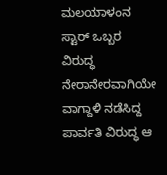ಮಲಯಾಳಂನ ಸ್ಟಾರ್ ಒಬ್ಬರ ವಿರುದ್ಧ ನೇರಾನೇರವಾಗಿಯೇ ವಾಗ್ದಾಳಿ ನಡೆಸಿದ್ದ ಪಾರ್ವತಿ ವಿರುದ್ಧ ಆ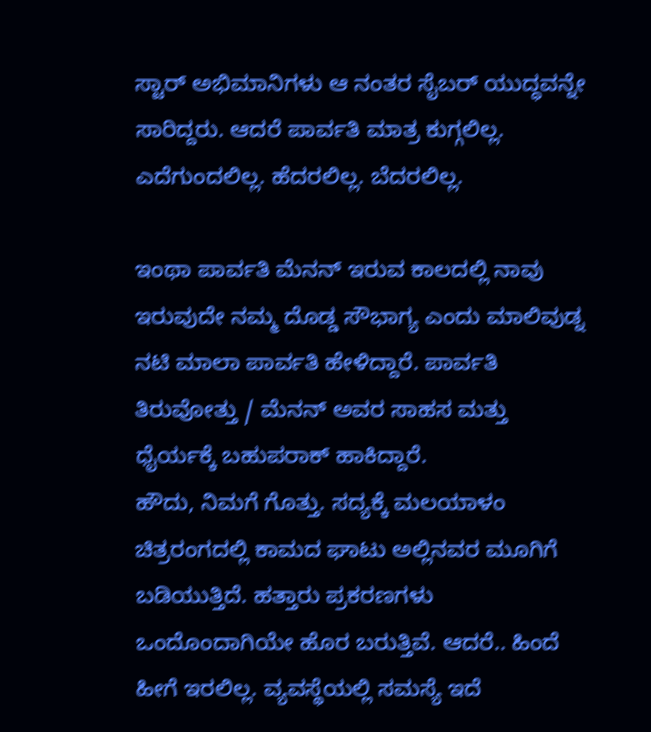ಸ್ಟಾರ್ ಅಭಿಮಾನಿಗಳು ಆ ನಂತರ ಸೈಬರ್ ಯುದ್ಧವನ್ನೇ ಸಾರಿದ್ದರು. ಆದರೆ ಪಾರ್ವತಿ ಮಾತ್ರ ಕುಗ್ಗಲಿಲ್ಲ. ಎದೆಗುಂದಲಿಲ್ಲ. ಹೆದರಲಿಲ್ಲ. ಬೆದರಲಿಲ್ಲ.

ಇಂಥಾ ಪಾರ್ವತಿ ಮೆನನ್ ಇರುವ ಕಾಲದಲ್ಲಿ ನಾವು ಇರುವುದೇ ನಮ್ಮ ದೊಡ್ಡ ಸೌಭಾಗ್ಯ ಎಂದು ಮಾಲಿವುಡ್ನ ನಟಿ ಮಾಲಾ ಪಾರ್ವತಿ ಹೇಳಿದ್ದಾರೆ. ಪಾರ್ವತಿ ತಿರುವೋತ್ತು / ಮೆನನ್ ಅವರ ಸಾಹಸ ಮತ್ತು ಧೈರ್ಯಕ್ಕೆ ಬಹುಪರಾಕ್ ಹಾಕಿದ್ದಾರೆ.
ಹೌದು, ನಿಮಗೆ ಗೊತ್ತು. ಸದ್ಯಕ್ಕೆ ಮಲಯಾಳಂ ಚಿತ್ರರಂಗದಲ್ಲಿ ಕಾಮದ ಘಾಟು ಅಲ್ಲಿನವರ ಮೂಗಿಗೆ ಬಡಿಯುತ್ತಿದೆ. ಹತ್ತಾರು ಪ್ರಕರಣಗಳು ಒಂದೊಂದಾಗಿಯೇ ಹೊರ ಬರುತ್ತಿವೆ. ಆದರೆ.. ಹಿಂದೆ ಹೀಗೆ ಇರಲಿಲ್ಲ. ವ್ಯವಸ್ಥೆಯಲ್ಲಿ ಸಮಸ್ಯೆ ಇದೆ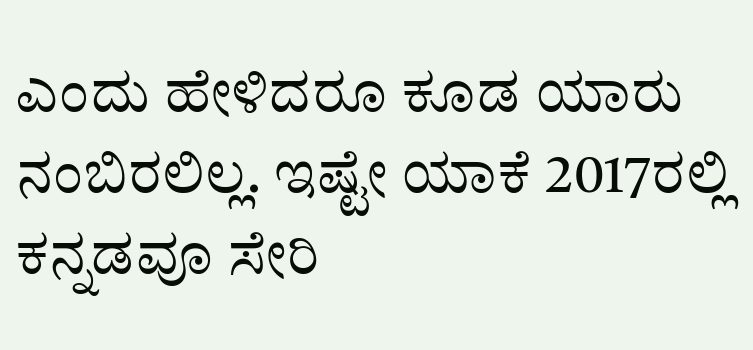ಎಂದು ಹೇಳಿದರೂ ಕೂಡ ಯಾರು ನಂಬಿರಲಿಲ್ಲ. ಇಷ್ಟೇ ಯಾಕೆ 2017ರಲ್ಲಿ ಕನ್ನಡವೂ ಸೇರಿ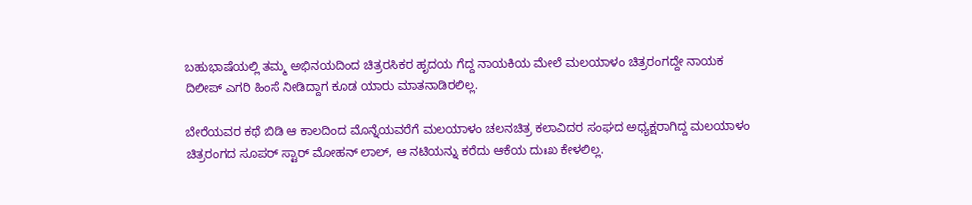ಬಹುಭಾಷೆಯಲ್ಲಿ ತಮ್ಮ ಅಭಿನಯದಿಂದ ಚಿತ್ರರಸಿಕರ ಹೃದಯ ಗೆದ್ದ ನಾಯಕಿಯ ಮೇಲೆ ಮಲಯಾಳಂ ಚಿತ್ರರಂಗದ್ದೇ ನಾಯಕ ದಿಲೀಪ್ ಎಗರಿ ಹಿಂಸೆ ನೀಡಿದ್ದಾಗ ಕೂಡ ಯಾರು ಮಾತನಾಡಿರಲಿಲ್ಲ.

ಬೇರೆಯವರ ಕಥೆ ಬಿಡಿ ಆ ಕಾಲದಿಂದ ಮೊನ್ನೆಯವರೆಗೆ ಮಲಯಾಳಂ ಚಲನಚಿತ್ರ ಕಲಾವಿದರ ಸಂಘದ ಅಧ್ಯಕ್ಷರಾಗಿದ್ದ ಮಲಯಾಳಂ ಚಿತ್ರರಂಗದ ಸೂಪರ್ ಸ್ಟಾರ್ ಮೋಹನ್ ಲಾಲ್, ಆ ನಟಿಯನ್ನು ಕರೆದು ಆಕೆಯ ದುಃಖ ಕೇಳಲಿಲ್ಲ.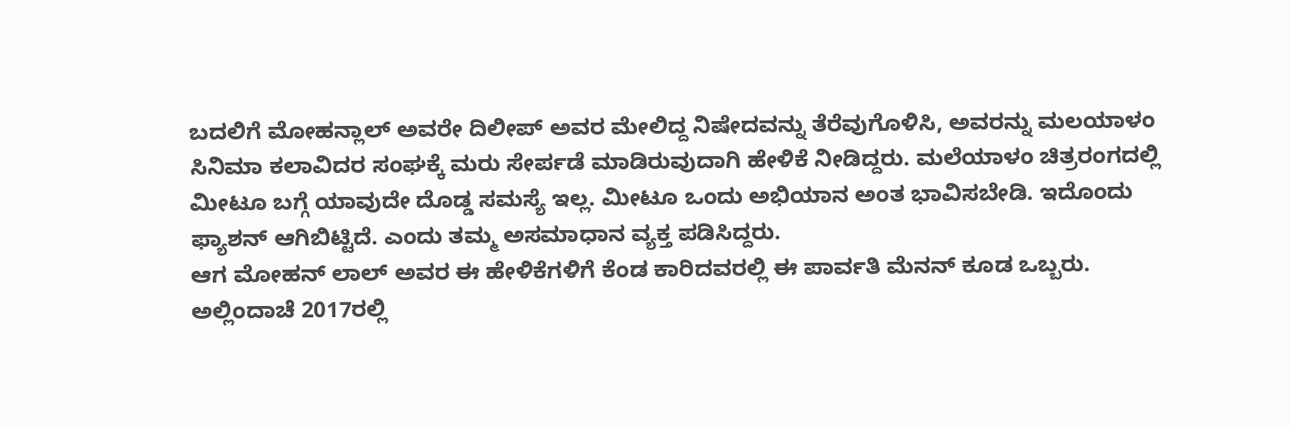ಬದಲಿಗೆ ಮೋಹನ್ಲಾಲ್ ಅವರೇ ದಿಲೀಪ್ ಅವರ ಮೇಲಿದ್ದ ನಿಷೇದವನ್ನು ತೆರೆವುಗೊಳಿಸಿ, ಅವರನ್ನು ಮಲಯಾಳಂ ಸಿನಿಮಾ ಕಲಾವಿದರ ಸಂಘಕ್ಕೆ ಮರು ಸೇರ್ಪಡೆ ಮಾಡಿರುವುದಾಗಿ ಹೇಳಿಕೆ ನೀಡಿದ್ದರು. ಮಲೆಯಾಳಂ ಚಿತ್ರರಂಗದಲ್ಲಿ ಮೀಟೂ ಬಗ್ಗೆ ಯಾವುದೇ ದೊಡ್ಡ ಸಮಸ್ಯೆ ಇಲ್ಲ. ಮೀಟೂ ಒಂದು ಅಭಿಯಾನ ಅಂತ ಭಾವಿಸಬೇಡಿ. ಇದೊಂದು ಫ್ಯಾಶನ್ ಆಗಿಬಿಟ್ಟಿದೆ. ಎಂದು ತಮ್ಮ ಅಸಮಾಧಾನ ವ್ಯಕ್ತ ಪಡಿಸಿದ್ದರು.
ಆಗ ಮೋಹನ್ ಲಾಲ್ ಅವರ ಈ ಹೇಳಿಕೆಗಳಿಗೆ ಕೆಂಡ ಕಾರಿದವರಲ್ಲಿ ಈ ಪಾರ್ವತಿ ಮೆನನ್ ಕೂಡ ಒಬ್ಬರು. ಅಲ್ಲಿಂದಾಚೆ 2017ರಲ್ಲಿ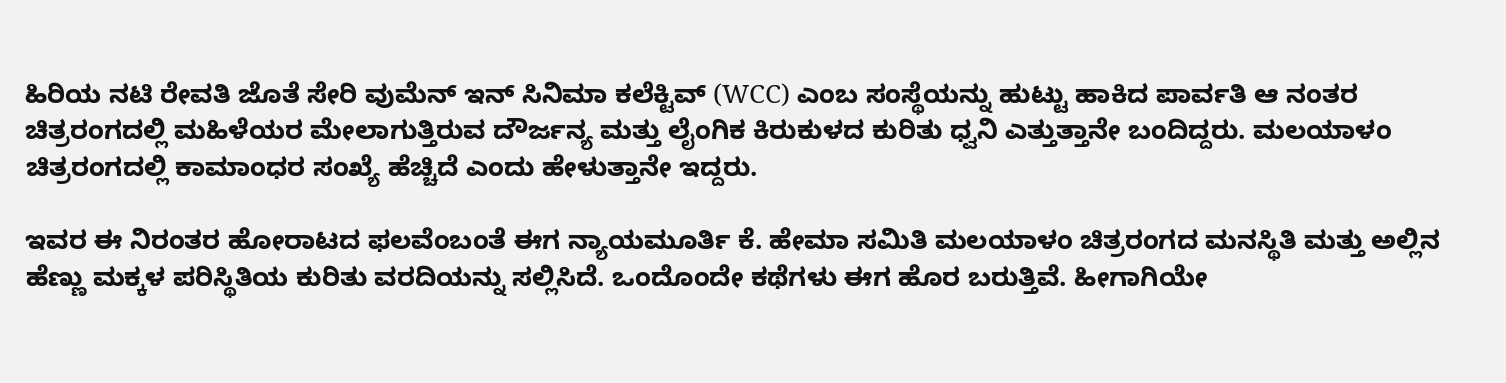ಹಿರಿಯ ನಟಿ ರೇವತಿ ಜೊತೆ ಸೇರಿ ವುಮೆನ್ ಇನ್ ಸಿನಿಮಾ ಕಲೆಕ್ಟಿವ್ (WCC) ಎಂಬ ಸಂಸ್ಥೆಯನ್ನು ಹುಟ್ಟು ಹಾಕಿದ ಪಾರ್ವತಿ ಆ ನಂತರ ಚಿತ್ರರಂಗದಲ್ಲಿ ಮಹಿಳೆಯರ ಮೇಲಾಗುತ್ತಿರುವ ದೌರ್ಜನ್ಯ ಮತ್ತು ಲೈಂಗಿಕ ಕಿರುಕುಳದ ಕುರಿತು ಧ್ವನಿ ಎತ್ತುತ್ತಾನೇ ಬಂದಿದ್ದರು. ಮಲಯಾಳಂ ಚಿತ್ರರಂಗದಲ್ಲಿ ಕಾಮಾಂಧರ ಸಂಖ್ಯೆ ಹೆಚ್ಚಿದೆ ಎಂದು ಹೇಳುತ್ತಾನೇ ಇದ್ದರು.

ಇವರ ಈ ನಿರಂತರ ಹೋರಾಟದ ಫಲವೆಂಬಂತೆ ಈಗ ನ್ಯಾಯಮೂರ್ತಿ ಕೆ. ಹೇಮಾ ಸಮಿತಿ ಮಲಯಾಳಂ ಚಿತ್ರರಂಗದ ಮನಸ್ಥಿತಿ ಮತ್ತು ಅಲ್ಲಿನ ಹೆಣ್ಣು ಮಕ್ಕಳ ಪರಿಸ್ಥಿತಿಯ ಕುರಿತು ವರದಿಯನ್ನು ಸಲ್ಲಿಸಿದೆ. ಒಂದೊಂದೇ ಕಥೆಗಳು ಈಗ ಹೊರ ಬರುತ್ತಿವೆ. ಹೀಗಾಗಿಯೇ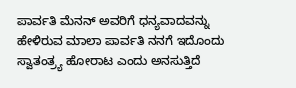ಪಾರ್ವತಿ ಮೆನನ್ ಅವರಿಗೆ ಧನ್ಯವಾದವನ್ನು ಹೇಳಿರುವ ಮಾಲಾ ಪಾರ್ವತಿ ನನಗೆ ಇದೊಂದು ಸ್ವಾತಂತ್ರ್ಯ ಹೋರಾಟ ಎಂದು ಅನಸುತ್ತಿದೆ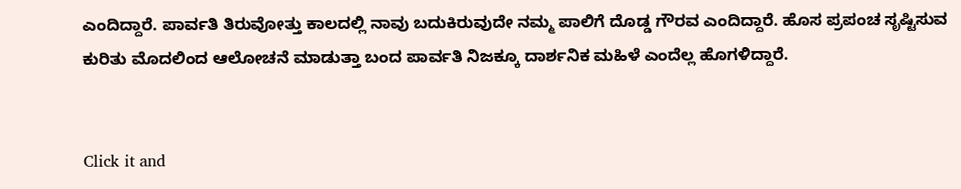ಎಂದಿದ್ದಾರೆ. ಪಾರ್ವತಿ ತಿರುವೋತ್ತು ಕಾಲದಲ್ಲಿ ನಾವು ಬದುಕಿರುವುದೇ ನಮ್ಮ ಪಾಲಿಗೆ ದೊಡ್ಡ ಗೌರವ ಎಂದಿದ್ದಾರೆ. ಹೊಸ ಪ್ರಪಂಚ ಸೃಷ್ಟಿಸುವ ಕುರಿತು ಮೊದಲಿಂದ ಆಲೋಚನೆ ಮಾಡುತ್ತಾ ಬಂದ ಪಾರ್ವತಿ ನಿಜಕ್ಕೂ ದಾರ್ಶನಿಕ ಮಹಿಳೆ ಎಂದೆಲ್ಲ ಹೊಗಳಿದ್ದಾರೆ.


Click it and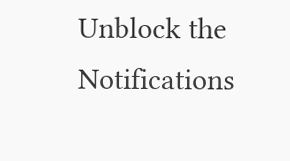Unblock the Notifications